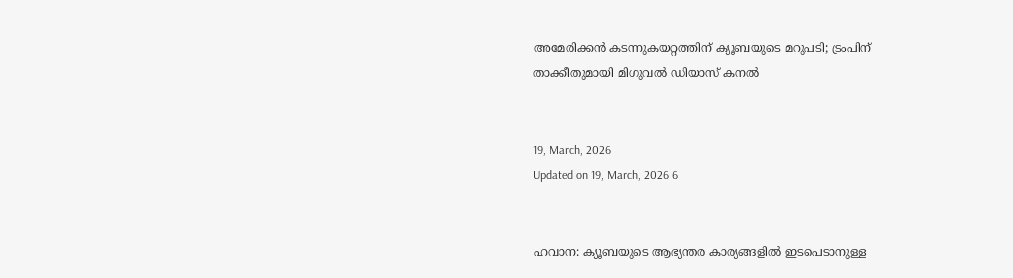അമേരിക്കൻ കടന്നുകയറ്റത്തിന് ക്യൂബയുടെ മറുപടി; ട്രംപിന് താക്കീതുമായി മിഗുവൽ ഡിയാസ് കനൽ


19, March, 2026
Updated on 19, March, 2026 6


ഹവാന: ക്യൂബയുടെ ആഭ്യന്തര കാര്യങ്ങളിൽ ഇടപെടാനുള്ള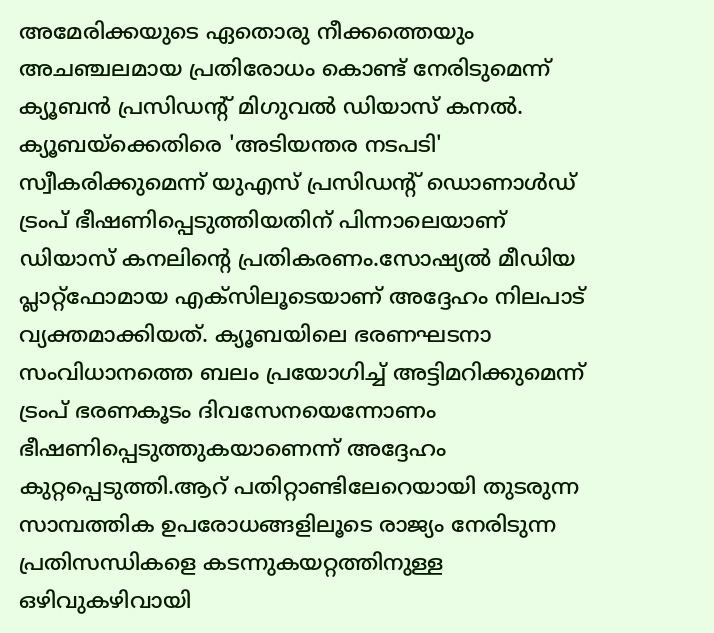അമേരിക്കയുടെ ഏതൊരു നീക്കത്തെയും അചഞ്ചലമായ പ്രതിരോധം കൊണ്ട് നേരിടുമെന്ന് ക്യൂബൻ പ്രസിഡന്റ് മിഗുവൽ ഡിയാസ് കനൽ. ക്യൂബയ്‌ക്കെതിരെ 'അടിയന്തര നടപടി' സ്വീകരിക്കുമെന്ന് യുഎസ് പ്രസിഡന്റ് ഡൊണാൾഡ് ട്രംപ് ഭീഷണിപ്പെടുത്തിയതിന് പിന്നാലെയാണ് ഡിയാസ് കനലിന്റെ പ്രതികരണം.സോഷ്യൽ മീഡിയ പ്ലാറ്റ്‌ഫോമായ എക്സിലൂടെയാണ് അദ്ദേഹം നിലപാട് വ്യക്തമാക്കിയത്. ക്യൂബയിലെ ഭരണഘടനാ സംവിധാനത്തെ ബലം പ്രയോഗിച്ച് അട്ടിമറിക്കുമെന്ന് ട്രംപ് ഭരണകൂടം ദിവസേനയെന്നോണം ഭീഷണിപ്പെടുത്തുകയാണെന്ന് അദ്ദേഹം കുറ്റപ്പെടുത്തി.ആറ് പതിറ്റാണ്ടിലേറെയായി തുടരുന്ന സാമ്പത്തിക ഉപരോധങ്ങളിലൂടെ രാജ്യം നേരിടുന്ന പ്രതിസന്ധികളെ കടന്നുകയറ്റത്തിനുള്ള ഒഴിവുകഴിവായി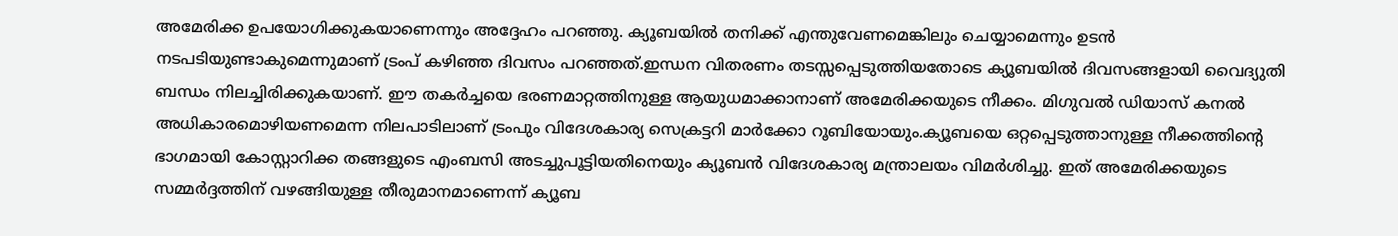അമേരിക്ക ഉപയോഗിക്കുകയാണെന്നും അദ്ദേഹം പറഞ്ഞു. ക്യൂബയിൽ തനിക്ക് എന്തുവേണമെങ്കിലും ചെയ്യാമെന്നും ഉടൻ നടപടിയുണ്ടാകുമെന്നുമാണ് ട്രംപ് കഴിഞ്ഞ ദിവസം പറഞ്ഞത്.ഇന്ധന വിതരണം തടസ്സപ്പെടുത്തിയതോടെ ക്യൂബയിൽ ദിവസങ്ങളായി വൈദ്യുതി ബന്ധം നിലച്ചിരിക്കുകയാണ്. ഈ തകർച്ചയെ ഭരണമാറ്റത്തിനുള്ള ആയുധമാക്കാനാണ് അമേരിക്കയുടെ നീക്കം. മിഗുവൽ ഡിയാസ് കനൽ അധികാരമൊഴിയണമെന്ന നിലപാടിലാണ് ട്രംപും വിദേശകാര്യ സെക്രട്ടറി മാർക്കോ റൂബിയോയും.ക്യൂബയെ ഒറ്റപ്പെടുത്താനുള്ള നീക്കത്തിന്റെ ഭാഗമായി കോസ്റ്റാറിക്ക തങ്ങളുടെ എംബസി അടച്ചുപൂട്ടിയതിനെയും ക്യൂബൻ വിദേശകാര്യ മന്ത്രാലയം വിമർശിച്ചു. ഇത് അമേരിക്കയുടെ സമ്മർദ്ദത്തിന് വഴങ്ങിയുള്ള തീരുമാനമാണെന്ന് ക്യൂബ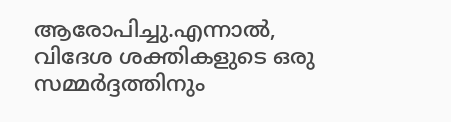ആരോപിച്ചു.എന്നാൽ, വിദേശ ശക്തികളുടെ ഒരു സമ്മർദ്ദത്തിനും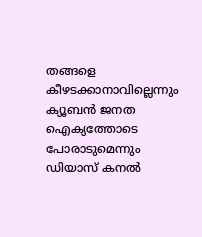തങ്ങളെ കീഴടക്കാനാവില്ലെന്നും ക്യൂബൻ ജനത ഐക്യത്തോടെ പോരാടുമെന്നും ഡിയാസ് കനൽ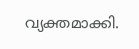വ്യക്തമാക്കി.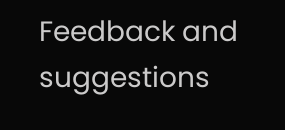Feedback and suggestions